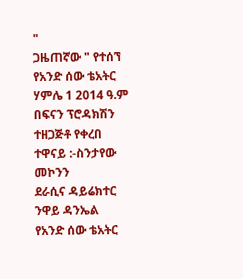"
ጋዜጠኛው " የተሰኘ የአንድ ሰው ቴአትር
ሃምሌ 1 2014 ዓ.ም
በፍናን ፕሮዳክሽን ተዘጋጅቶ የቀረበ
ተዋናይ :-ስንታየው መኮንን
ደራሲና ዳይሬክተር ንዋይ ዳንኤል
የአንድ ሰው ቴአትር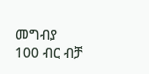መግብያ
100 ብር ብቻ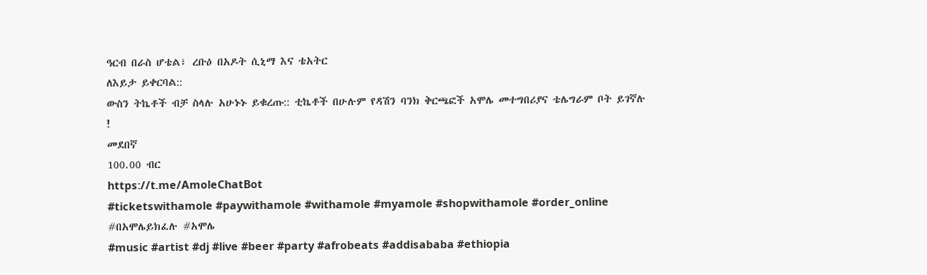ዓርብ በራስ ሆቴል፣ ረቡዕ በአዶት ሲኒማ እና ቴአትር
ለእይታ ይቀርባል::
ውስን ትኬቶች ብቻ ስላሉ አሁኑኑ ይቁረጡ:: ቲኬቶች በሁሉም የዳሽን ባንክ ቅርጫፎች አሞሌ መተግበሪያና ቴሌግራም ቦት ይገኛሉ !
መደበኛ
100.00 ብር
https://t.me/AmoleChatBot
#ticketswithamole #paywithamole #withamole #myamole #shopwithamole #order_online #በአሞሌይክፈሉ #አሞሌ
#music #artist #dj #live #beer #party #afrobeats #addisababa #ethiopia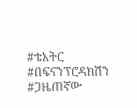#ቴአትር #በፍናንፕሮዳክሽን #ጋዜጠኛው